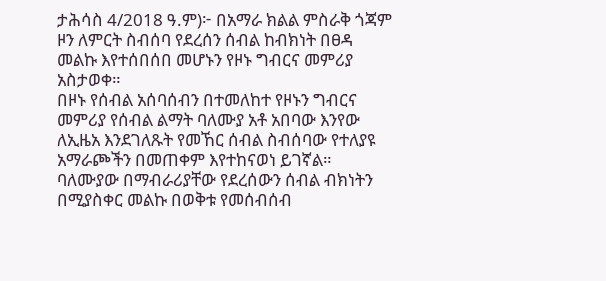ታሕሳስ 4/2018 ዓ.ም)፦ በአማራ ክልል ምስራቅ ጎጃም ዞን ለምርት ስብሰባ የደረሰን ሰብል ከብክነት በፀዳ መልኩ እየተሰበሰበ መሆኑን የዞኑ ግብርና መምሪያ አስታወቀ።
በዞኑ የሰብል አሰባሰብን በተመለከተ የዞኑን ግብርና መምሪያ የሰብል ልማት ባለሙያ አቶ አበባው እንየው ለኢዜአ እንደገለጹት የመኸር ሰብል ስብሰባው የተለያዩ አማራጮችን በመጠቀም እየተከናወነ ይገኛል።
ባለሙያው በማብራሪያቸው የደረሰውን ሰብል ብክነትን በሚያስቀር መልኩ በወቅቱ የመሰብሰብ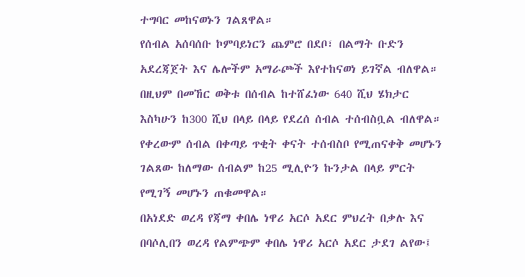ተግባር መከናወኑን ገልጸዋል።
የሰብል አሰባሰቡ ኮምባይነርን ጨምሮ በደቦ፣ በልማት ቡድን አደረጃጀት እና ሌሎችም አማራጮች እየተከናወነ ይገኛል ብለዋል።
በዚህም በመኸር ወቅቱ በሰብል ከተሸፈነው 640 ሺህ ሄክታር እስካሁን ከ300 ሺህ በላይ በላይ የደረሰ ሰብል ተሰብስቧል ብለዋል።
የቀረውም ሰብል በቀጣይ ጥቂት ቀናት ተሰብስቦ የሚጠናቀቅ መሆኑን ገልጸው ከለማው ሰብልም ከ25 ሚሊዮን ኩንታል በላይ ምርት የሚገኝ መሆኑን ጠቁመዋል።
በአነደድ ወረዳ የጃማ ቀበሌ ነዋሪ አርሶ አደር ምህረት በቃሉ እና በባሶሊበን ወረዳ የልምጭም ቀበሌ ነዋሪ አርሶ አደር ታደገ ልየው፤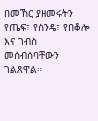በመኸር ያዘመሩትን የጤፍ፣ የስንዴ፣ የበቆሎ እና ገብስ መሰብሰባቸውን ገልጸዋል።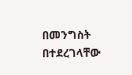በመንግስት በተደረገላቸው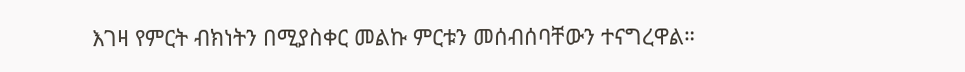እገዛ የምርት ብክነትን በሚያስቀር መልኩ ምርቱን መሰብሰባቸውን ተናግረዋል።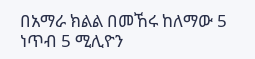በአማራ ክልል በመኸሩ ከለማው 5 ነጥብ 5 ሚሊዮን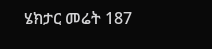ሄክታር መሬት 187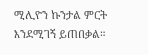ሚሊዮን ኩንታል ምርት እንደሚገኝ ይጠበቃል።